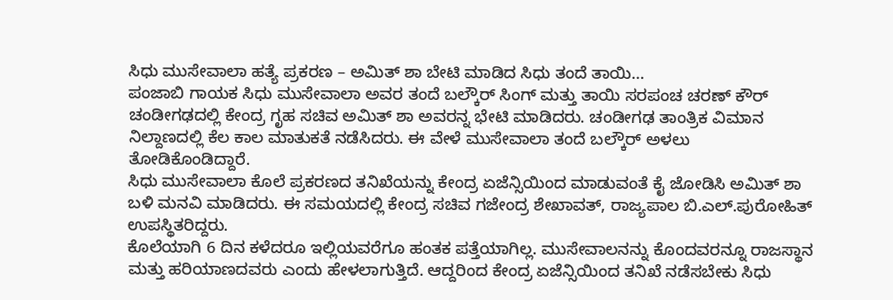ಸಿಧು ಮುಸೇವಾಲಾ ಹತ್ಯೆ ಪ್ರಕರಣ – ಅಮಿತ್ ಶಾ ಬೇಟಿ ಮಾಡಿದ ಸಿಧು ತಂದೆ ತಾಯಿ…
ಪಂಜಾಬಿ ಗಾಯಕ ಸಿಧು ಮುಸೇವಾಲಾ ಅವರ ತಂದೆ ಬಲ್ಕೌರ್ ಸಿಂಗ್ ಮತ್ತು ತಾಯಿ ಸರಪಂಚ ಚರಣ್ ಕೌರ್ ಚಂಡೀಗಢದಲ್ಲಿ ಕೇಂದ್ರ ಗೃಹ ಸಚಿವ ಅಮಿತ್ ಶಾ ಅವರನ್ನ ಭೇಟಿ ಮಾಡಿದರು. ಚಂಡೀಗಢ ತಾಂತ್ರಿಕ ವಿಮಾನ ನಿಲ್ದಾಣದಲ್ಲಿ ಕೆಲ ಕಾಲ ಮಾತುಕತೆ ನಡೆಸಿದರು. ಈ ವೇಳೆ ಮುಸೇವಾಲಾ ತಂದೆ ಬಲ್ಕೌರ್ ಅಳಲು ತೋಡಿಕೊಂಡಿದ್ದಾರೆ.
ಸಿಧು ಮುಸೇವಾಲಾ ಕೊಲೆ ಪ್ರಕರಣದ ತನಿಖೆಯನ್ನು ಕೇಂದ್ರ ಏಜೆನ್ಸಿಯಿಂದ ಮಾಡುವಂತೆ ಕೈ ಜೋಡಿಸಿ ಅಮಿತ್ ಶಾ ಬಳಿ ಮನವಿ ಮಾಡಿದರು. ಈ ಸಮಯದಲ್ಲಿ ಕೇಂದ್ರ ಸಚಿವ ಗಜೇಂದ್ರ ಶೇಖಾವತ್, ರಾಜ್ಯಪಾಲ ಬಿ.ಎಲ್.ಪುರೋಹಿತ್ ಉಪಸ್ಥಿತರಿದ್ದರು.
ಕೊಲೆಯಾಗಿ 6 ದಿನ ಕಳೆದರೂ ಇಲ್ಲಿಯವರೆಗೂ ಹಂತಕ ಪತ್ತೆಯಾಗಿಲ್ಲ. ಮುಸೇವಾಲನನ್ನು ಕೊಂದವರನ್ನೂ ರಾಜಸ್ಥಾನ ಮತ್ತು ಹರಿಯಾಣದವರು ಎಂದು ಹೇಳಲಾಗುತ್ತಿದೆ. ಆದ್ದರಿಂದ ಕೇಂದ್ರ ಏಜೆನ್ಸಿಯಿಂದ ತನಿಖೆ ನಡೆಸಬೇಕು ಸಿಧು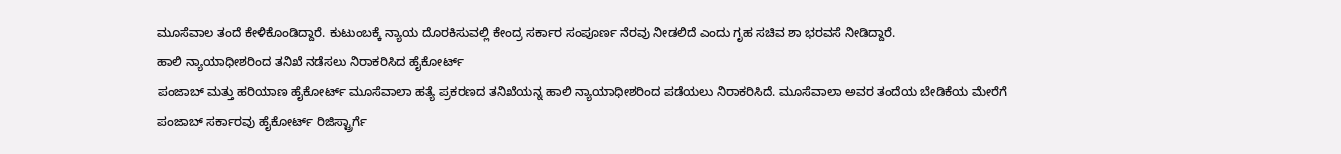ಮೂಸೆವಾಲ ತಂದೆ ಕೇಳಿಕೊಂಡಿದ್ದಾರೆ. ಕುಟುಂಬಕ್ಕೆ ನ್ಯಾಯ ದೊರಕಿಸುವಲ್ಲಿ ಕೇಂದ್ರ ಸರ್ಕಾರ ಸಂಪೂರ್ಣ ನೆರವು ನೀಡಲಿದೆ ಎಂದು ಗೃಹ ಸಚಿವ ಶಾ ಭರವಸೆ ನೀಡಿದ್ದಾರೆ.
ಹಾಲಿ ನ್ಯಾಯಾಧೀಶರಿಂದ ತನಿಖೆ ನಡೆಸಲು ನಿರಾಕರಿಸಿದ ಹೈಕೋರ್ಟ್
ಪಂಜಾಬ್ ಮತ್ತು ಹರಿಯಾಣ ಹೈಕೋರ್ಟ್ ಮೂಸೆವಾಲಾ ಹತ್ಯೆ ಪ್ರಕರಣದ ತನಿಖೆಯನ್ನ ಹಾಲಿ ನ್ಯಾಯಾಧೀಶರಿಂದ ಪಡೆಯಲು ನಿರಾಕರಿಸಿದೆ. ಮೂಸೆವಾಲಾ ಅವರ ತಂದೆಯ ಬೇಡಿಕೆಯ ಮೇರೆಗೆ ಪಂಜಾಬ್ ಸರ್ಕಾರವು ಹೈಕೋರ್ಟ್ ರಿಜಿಸ್ಟ್ರಾರ್ಗೆ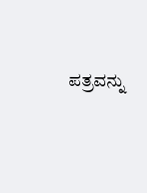ಪತ್ರವನ್ನು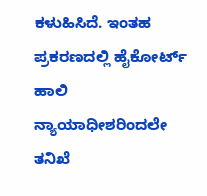ಕಳುಹಿಸಿದೆ. ಇಂತಹ ಪ್ರಕರಣದಲ್ಲಿ ಹೈಕೋರ್ಟ್ ಹಾಲಿ ನ್ಯಾಯಾಧೀಶರಿಂದಲೇ ತನಿಖೆ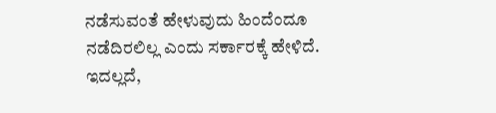ನಡೆಸುವಂತೆ ಹೇಳುವುದು ಹಿಂದೆಂದೂ ನಡೆದಿರಲಿಲ್ಲ ಎಂದು ಸರ್ಕಾರಕ್ಕೆ ಹೇಳಿದೆ. ಇದಲ್ಲದೆ,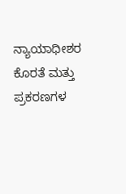ನ್ಯಾಯಾಧೀಶರ ಕೊರತೆ ಮತ್ತು ಪ್ರಕರಣಗಳ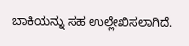ಬಾಕಿಯನ್ನು ಸಹ ಉಲ್ಲೇಖಿಸಲಾಗಿದೆ.